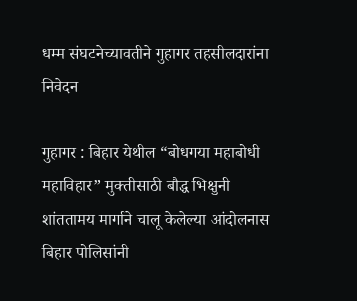धम्म संघटनेच्यावतीने गुहागर तहसीलदारांना निवेदन

गुहागर : बिहार येथील “बोधगया महाबोधी महाविहार” मुक्तीसाठी बौद्ध भिक्षुनी शांततामय मार्गाने चालू केलेल्या आंदोलनास बिहार पोलिसांनी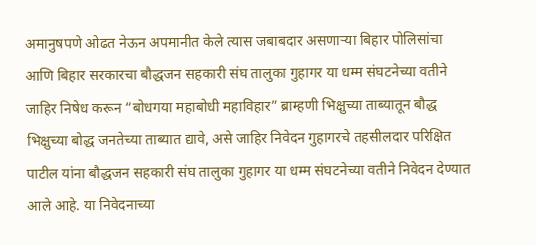अमानुषपणे ओढत नेऊन अपमानीत केले त्यास जबाबदार असणाऱ्या बिहार पोलिसांचा आणि बिहार सरकारचा बौद्धजन सहकारी संघ तालुका गुहागर या धम्म संघटनेच्या वतीने जाहिर निषेध करून “बोधगया महाबोधी महाविहार” ब्राम्हणी भिक्षुच्या ताब्यातून बौद्ध भिक्षुच्या बोद्ध जनतेच्या ताब्यात द्यावे, असे जाहिर निवेदन गुहागरचे तहसीलदार परिक्षित पाटील यांना बौद्धजन सहकारी संघ तालुका गुहागर या धम्म संघटनेच्या वतीने निवेदन देण्यात आले आहे. या निवेदनाच्या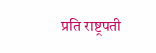प्रति राष्ट्रपती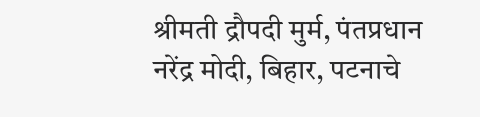श्रीमती द्रौपदी मुर्म, पंतप्रधान नरेंद्र मोदी, बिहार, पटनाचे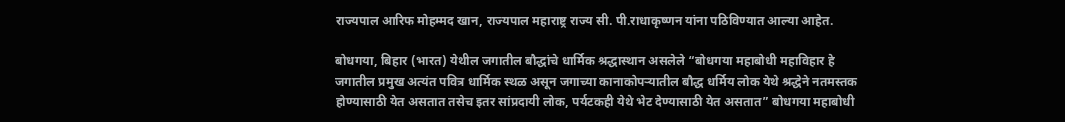राज्यपाल आरिफ मोहम्मद खान, राज्यपाल महाराष्ट्र राज्य सी. पी.राधाकृष्णन यांना पठिविण्यात आल्या आहेत.

बोधगया, बिहार (भारत) येथील जगातील बौद्धांचे धार्मिक श्रद्धास्थान असलेले “बोधगया महाबोधी महाविहार हे जगातील प्रमुख अत्यंत पवित्र धार्मिक स्थळ असून जगाच्या कानाकोपऱ्यातील बौद्ध धर्मिय लोक येथे श्रद्धेने नतमस्तक होण्यासाठी येत असतात तसेच इतर सांप्रदायी लोक, पर्यटकही येथे भेट देण्यासाठी येत असतात” बोधगया महाबोधी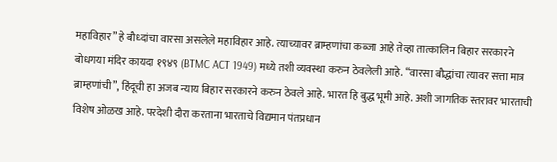महाविहार” हे बौध्दांचा वारसा असलेले महाविहार आहे. त्याच्यावर ब्राम्हणांचा कब्जा आहे तेव्हा तात्कालिन बिहार सरकारने बोधगया मंदिर कायदा १९४९ (BTMC ACT 1949) मध्ये तशी व्यवस्था करुन ठेवलेली आहे. “वारसा बौद्धांचा त्यावर सत्ता मात्र ब्राम्हणांची”, हिंदूची हा अजब न्याय बिहार सरकारने करुन ठेवले आहे. भारत हि बुद्ध भूमी आहे. अशी जागतिक स्तरावर भारताची विशेष ओळख आहे. परदेशी दौरा करताना भारताचे विद्यमान पंतप्रधान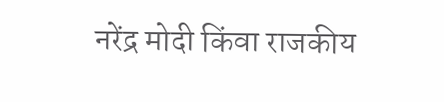नरेंद्र मोदी किंवा राजकीय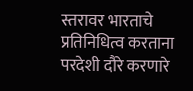स्तरावर भारताचे प्रतिनिधित्व करताना परदेशी दौरे करणारे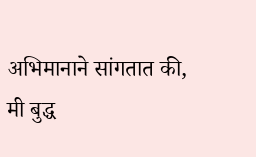अभिमानाने सांगतात की, मी बुद्ध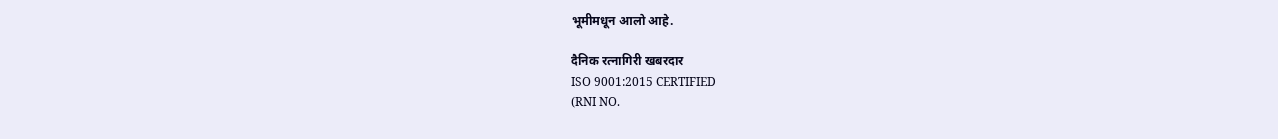भूमीमधून आलो आहे.

दैनिक रत्नागिरी खबरदार
ISO 9001:2015 CERTIFIED
(RNI NO.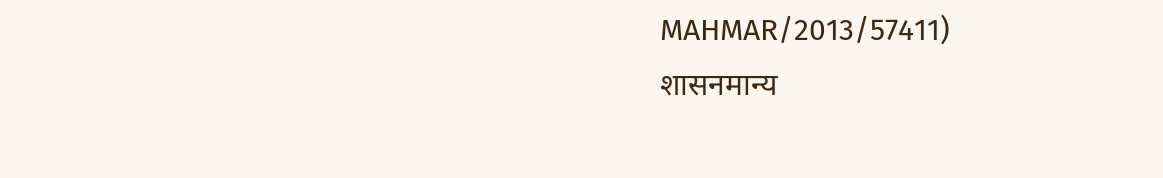MAHMAR/2013/57411)
शासनमान्य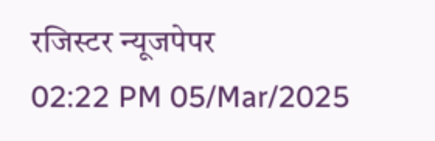रजिस्टर न्यूजपेपर
02:22 PM 05/Mar/2025